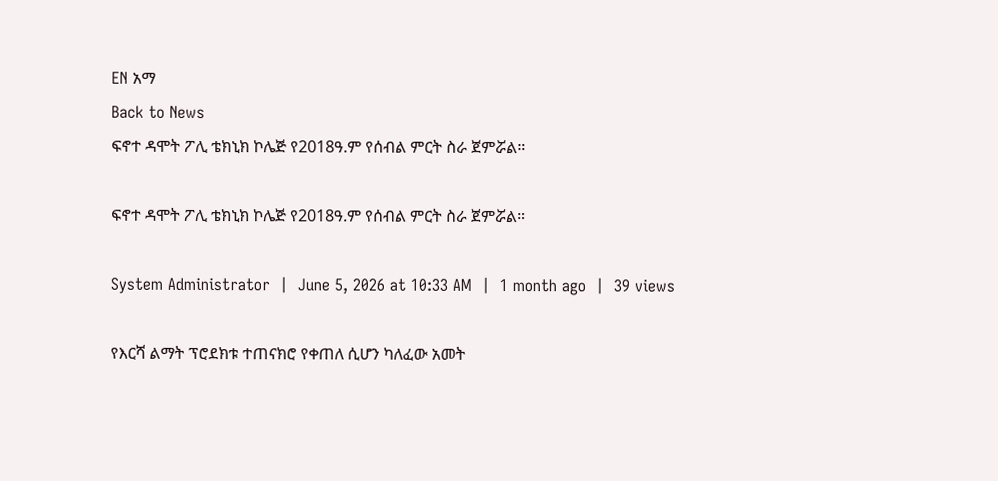EN አማ
Back to News
ፍኖተ ዳሞት ፖሊ ቴክኒክ ኮሌጅ የ2018ዓ.ም የሰብል ምርት ስራ ጀምሯል።

ፍኖተ ዳሞት ፖሊ ቴክኒክ ኮሌጅ የ2018ዓ.ም የሰብል ምርት ስራ ጀምሯል።

System Administrator  |  June 5, 2026 at 10:33 AM  |  1 month ago  |  39 views

የእርሻ ልማት ፕሮደክቱ ተጠናክሮ የቀጠለ ሲሆን ካለፈው አመት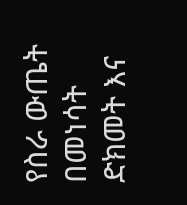የስራ ውጤት በመነሳት ድክመት እና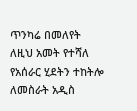ጥንካሬ በመለየት ለዚህ አመት የተሻለ የአሰራር ሂደትን ተከትሎ ለመስራት አዲስ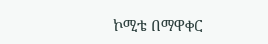ኮሚቴ በማዋቀር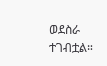ወደስራ ተገብቷል።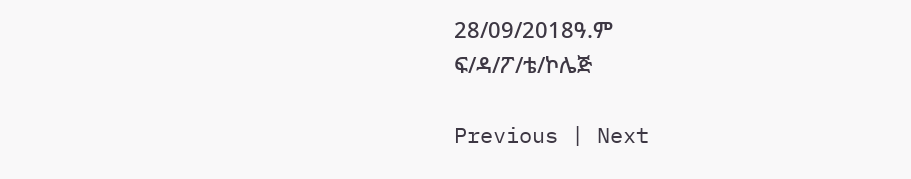28/09/2018ዓ.ም
ፍ/ዳ/ፖ/ቴ/ኮሌጅ

Previous | Next